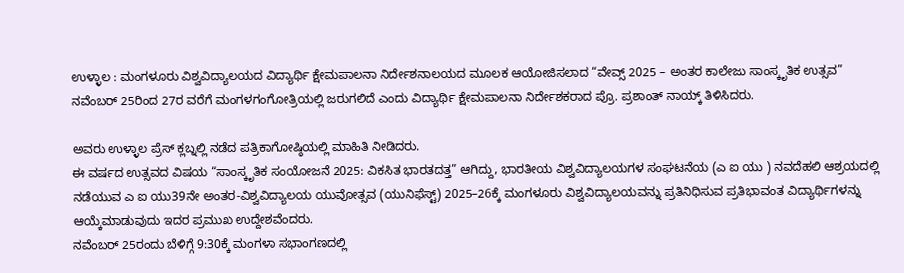ಉಳ್ಳಾಲ : ಮಂಗಳೂರು ವಿಶ್ವವಿದ್ಯಾಲಯದ ವಿದ್ಯಾರ್ಥಿ ಕ್ಷೇಮಪಾಲನಾ ನಿರ್ದೇಶನಾಲಯದ ಮೂಲಕ ಆಯೋಜಿಸಲಾದ “ವೇವ್ಸ್ 2025 – ಅಂತರ ಕಾಲೇಜು ಸಾಂಸ್ಕೃತಿಕ ಉತ್ಸವ” ನವೆಂಬರ್ 25ರಿಂದ 27ರ ವರೆಗೆ ಮಂಗಳಗಂಗೋತ್ರಿಯಲ್ಲಿ ಜರುಗಲಿದೆ ಎಂದು ವಿದ್ಯಾರ್ಥಿ ಕ್ಷೇಮಪಾಲನಾ ನಿರ್ದೇಶಕರಾದ ಪ್ರೊ. ಪ್ರಶಾಂತ್ ನಾಯ್ಕ್ ತಿಳಿಸಿದರು.

ಅವರು ಉಳ್ಳಾಲ ಪ್ರೆಸ್ ಕ್ಲಬ್ನಲ್ಲಿ ನಡೆದ ಪತ್ರಿಕಾಗೋಷ್ಠಿಯಲ್ಲಿ ಮಾಹಿತಿ ನೀಡಿದರು.
ಈ ವರ್ಷದ ಉತ್ಸವದ ವಿಷಯ “ಸಾಂಸ್ಕೃತಿಕ ಸಂಯೋಜನೆ 2025: ವಿಕಸಿತ ಭಾರತದತ್ತ” ಆಗಿದ್ದು, ಭಾರತೀಯ ವಿಶ್ವವಿದ್ಯಾಲಯಗಳ ಸಂಘಟನೆಯ (ಎ ಐ ಯು ) ನವದೆಹಲಿ ಆಶ್ರಯದಲ್ಲಿ ನಡೆಯುವ ಎ ಐ ಯು39ನೇ ಅಂತರ-ವಿಶ್ವವಿದ್ಯಾಲಯ ಯುವೋತ್ಸವ (ಯುನಿಫೆಸ್ಟ್) 2025–26ಕ್ಕೆ ಮಂಗಳೂರು ವಿಶ್ವವಿದ್ಯಾಲಯವನ್ನು ಪ್ರತಿನಿಧಿಸುವ ಪ್ರತಿಭಾವಂತ ವಿದ್ಯಾರ್ಥಿಗಳನ್ನು ಆಯ್ಕೆಮಾಡುವುದು ಇದರ ಪ್ರಮುಖ ಉದ್ದೇಶವೆಂದರು.
ನವೆಂಬರ್ 25ರಂದು ಬೆಳಿಗ್ಗೆ 9:30ಕ್ಕೆ ಮಂಗಳಾ ಸಭಾಂಗಣದಲ್ಲಿ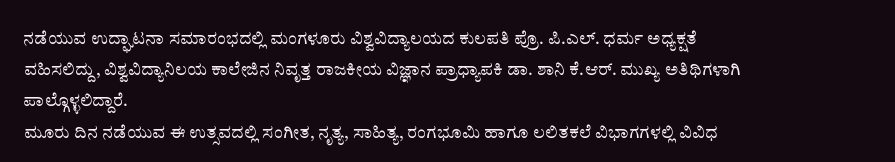ನಡೆಯುವ ಉದ್ಘಾಟನಾ ಸಮಾರಂಭದಲ್ಲಿ ಮಂಗಳೂರು ವಿಶ್ವವಿದ್ಯಾಲಯದ ಕುಲಪತಿ ಪ್ರೊ. ಪಿ.ಎಲ್. ಧರ್ಮ ಅಧ್ಯಕ್ಷತೆ ವಹಿಸಲಿದ್ದು, ವಿಶ್ವವಿದ್ಯಾನಿಲಯ ಕಾಲೇಜಿನ ನಿವೃತ್ತ ರಾಜಕೀಯ ವಿಜ್ಞಾನ ಪ್ರಾಧ್ಯಾಪಕಿ ಡಾ. ಶಾನಿ ಕೆ.ಆರ್. ಮುಖ್ಯ ಅತಿಥಿಗಳಾಗಿ ಪಾಲ್ಗೊಳ್ಳಲಿದ್ದಾರೆ.
ಮೂರು ದಿನ ನಡೆಯುವ ಈ ಉತ್ಸವದಲ್ಲಿ ಸಂಗೀತ, ನೃತ್ಯ, ಸಾಹಿತ್ಯ, ರಂಗಭೂಮಿ ಹಾಗೂ ಲಲಿತಕಲೆ ವಿಭಾಗಗಳಲ್ಲಿ ವಿವಿಧ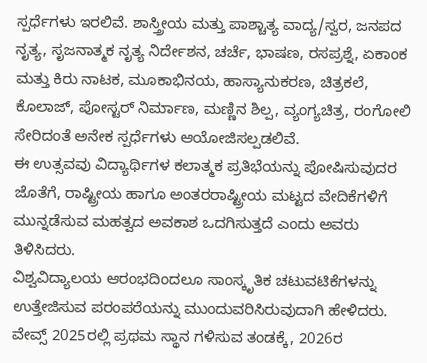ಸ್ಪರ್ಧೆಗಳು ಇರಲಿವೆ. ಶಾಸ್ತ್ರೀಯ ಮತ್ತು ಪಾಶ್ಚಾತ್ಯ ವಾದ್ಯ/ಸ್ವರ, ಜನಪದ ನೃತ್ಯ, ಸೃಜನಾತ್ಮಕ ನೃತ್ಯ ನಿರ್ದೇಶನ, ಚರ್ಚೆ, ಭಾಷಣ, ರಸಪ್ರಶ್ನೆ, ಏಕಾಂಕ ಮತ್ತು ಕಿರು ನಾಟಕ, ಮೂಕಾಭಿನಯ, ಹಾಸ್ಯಾನುಕರಣ, ಚಿತ್ರಕಲೆ, ಕೊಲಾಜ್, ಪೋಸ್ಟರ್ ನಿರ್ಮಾಣ, ಮಣ್ಣಿನ ಶಿಲ್ಪ, ವ್ಯಂಗ್ಯಚಿತ್ರ, ರಂಗೋಲಿ ಸೇರಿದಂತೆ ಅನೇಕ ಸ್ಪರ್ಧೆಗಳು ಆಯೋಜಿಸಲ್ಪಡಲಿವೆ.
ಈ ಉತ್ಸವವು ವಿದ್ಯಾರ್ಥಿಗಳ ಕಲಾತ್ಮಕ ಪ್ರತಿಭೆಯನ್ನು ಪೋಷಿಸುವುದರ ಜೊತೆಗೆ, ರಾಷ್ಟ್ರೀಯ ಹಾಗೂ ಅಂತರರಾಷ್ಟ್ರೀಯ ಮಟ್ಟದ ವೇದಿಕೆಗಳಿಗೆ ಮುನ್ನಡೆಸುವ ಮಹತ್ವದ ಅವಕಾಶ ಒದಗಿಸುತ್ತದೆ ಎಂದು ಅವರು ತಿಳಿಸಿದರು.
ವಿಶ್ವವಿದ್ಯಾಲಯ ಆರಂಭದಿಂದಲೂ ಸಾಂಸ್ಕೃತಿಕ ಚಟುವಟಿಕೆಗಳನ್ನು ಉತ್ತೇಜಿಸುವ ಪರಂಪರೆಯನ್ನು ಮುಂದುವರಿಸಿರುವುದಾಗಿ ಹೇಳಿದರು. ವೇವ್ಸ್ 2025ರಲ್ಲಿ ಪ್ರಥಮ ಸ್ಥಾನ ಗಳಿಸುವ ತಂಡಕ್ಕೆ, 2026ರ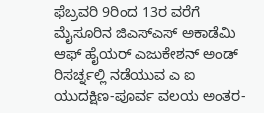ಫೆಬ್ರವರಿ 9ರಿಂದ 13ರ ವರೆಗೆ ಮೈಸೂರಿನ ಜಿಎಸ್ಎಸ್ ಅಕಾಡೆಮಿ ಆಫ್ ಹೈಯರ್ ಎಜುಕೇಶನ್ ಅಂಡ್ ರಿಸರ್ಚ್ನಲ್ಲಿ ನಡೆಯುವ ಎ ಐ ಯುದಕ್ಷಿಣ-ಪೂರ್ವ ವಲಯ ಅಂತರ-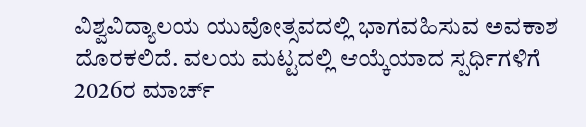ವಿಶ್ವವಿದ್ಯಾಲಯ ಯುವೋತ್ಸವದಲ್ಲಿ ಭಾಗವಹಿಸುವ ಅವಕಾಶ ದೊರಕಲಿದೆ. ವಲಯ ಮಟ್ಟದಲ್ಲಿ ಆಯ್ಕೆಯಾದ ಸ್ಪರ್ಧಿಗಳಿಗೆ 2026ರ ಮಾರ್ಚ್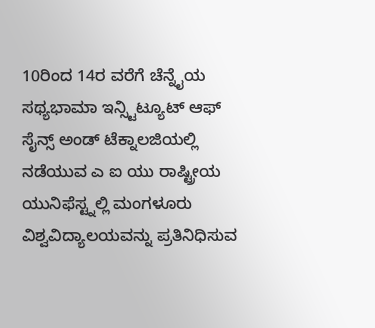10ರಿಂದ 14ರ ವರೆಗೆ ಚೆನ್ನೈಯ ಸಥ್ಯಭಾಮಾ ಇನ್ಸ್ಟಿಟ್ಯೂಟ್ ಆಫ್ ಸೈನ್ಸ್ ಅಂಡ್ ಟೆಕ್ನಾಲಜಿಯಲ್ಲಿ ನಡೆಯುವ ಎ ಐ ಯು ರಾಷ್ಟ್ರೀಯ ಯುನಿಫೆಸ್ಟ್ನಲ್ಲಿ ಮಂಗಳೂರು ವಿಶ್ವವಿದ್ಯಾಲಯವನ್ನು ಪ್ರತಿನಿಧಿಸುವ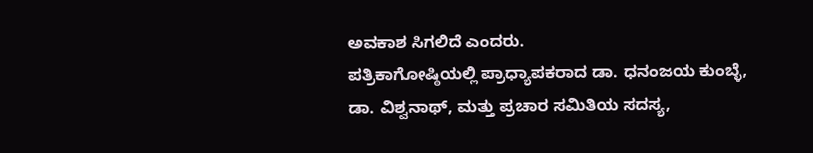ಅವಕಾಶ ಸಿಗಲಿದೆ ಎಂದರು.
ಪತ್ರಿಕಾಗೋಷ್ಠಿಯಲ್ಲಿ ಪ್ರಾಧ್ಯಾಪಕರಾದ ಡಾ. ಧನಂಜಯ ಕುಂಬ್ಳೆ, ಡಾ. ವಿಶ್ವನಾಥ್, ಮತ್ತು ಪ್ರಚಾರ ಸಮಿತಿಯ ಸದಸ್ಯ,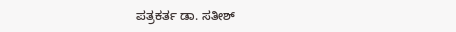ಪತ್ರಕರ್ತ ಡಾ. ಸತೀಶ್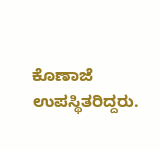ಕೊಣಾಜೆ ಉಪಸ್ಥಿತರಿದ್ದರು.